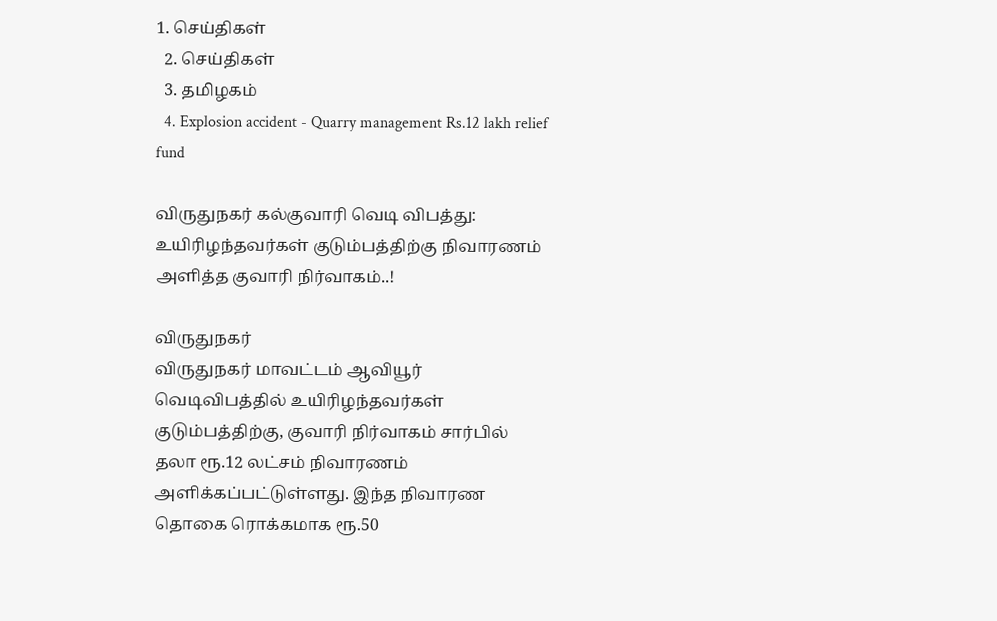1. செய்திகள்
  2. செய்திகள்
  3. த‌மிழக‌ம்
  4. Explosion accident - Quarry management Rs.12 lakh relief fund

விருதுநகர் கல்குவாரி வெடி விபத்து: உயிரிழந்தவர்கள் குடும்பத்திற்கு நிவாரணம் அளித்த குவாரி நிர்வாகம்..!

விருதுநகர்
விருதுநகர் மாவட்டம் ஆவியூர் வெடிவிபத்தில் உயிரிழந்தவர்கள் குடும்பத்திற்கு, குவாரி நிர்வாகம் சார்பில் தலா ரூ.12 லட்சம் நிவாரணம் அளிக்கப்பட்டுள்ளது. இந்த நிவாரண தொகை ரொக்கமாக ரூ.50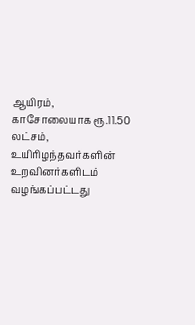ஆயிரம், காசோலையாக ரூ.11.50 லட்சம், உயிரிழந்தவர்களின் உறவினர்களிடம் வழங்கப்பட்டது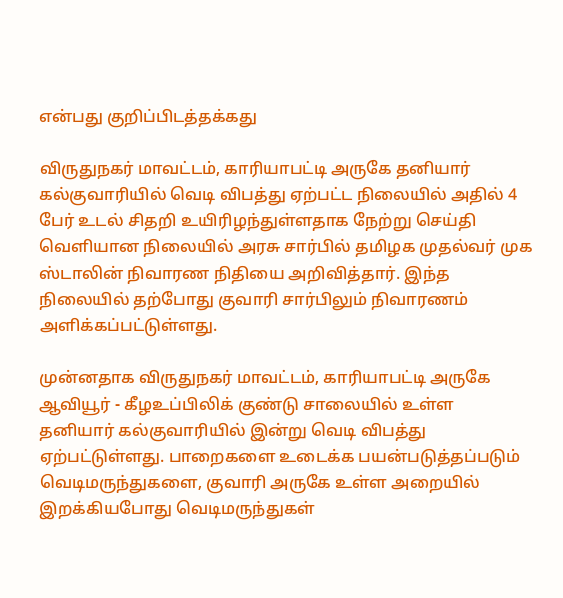என்பது குறிப்பிடத்தக்கது

விருதுநகர் மாவட்டம், காரியாபட்டி அருகே தனியார் கல்குவாரியில் வெடி விபத்து ஏற்பட்ட நிலையில் அதில் 4 பேர் உடல் சிதறி உயிரிழந்துள்ளதாக நேற்று செய்தி வெளியான நிலையில் அரசு சார்பில் தமிழக முதல்வர் முக ஸ்டாலின் நிவாரண நிதியை அறிவித்தார். இந்த நிலையில் தற்போது குவாரி சார்பிலும் நிவாரணம் அளிக்கப்பட்டுள்ளது.

முன்னதாக விருதுநகர் மாவட்டம், காரியாபட்டி அருகே  ஆவியூர் - கீழஉப்பிலிக் குண்டு சாலையில் உள்ள தனியார் கல்குவாரியில் இன்று வெடி விபத்து ஏற்பட்டுள்ளது. பாறைகளை உடைக்க பயன்படுத்தப்படும் வெடிமருந்துகளை, குவாரி அருகே உள்ள அறையில் இறக்கியபோது வெடிமருந்துகள்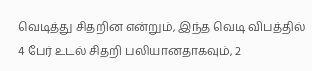வெடித்து சிதறின என்றும், இந்த வெடி விபத்தில் 4 பேர் உடல் சிதறி பலியானதாகவும், 2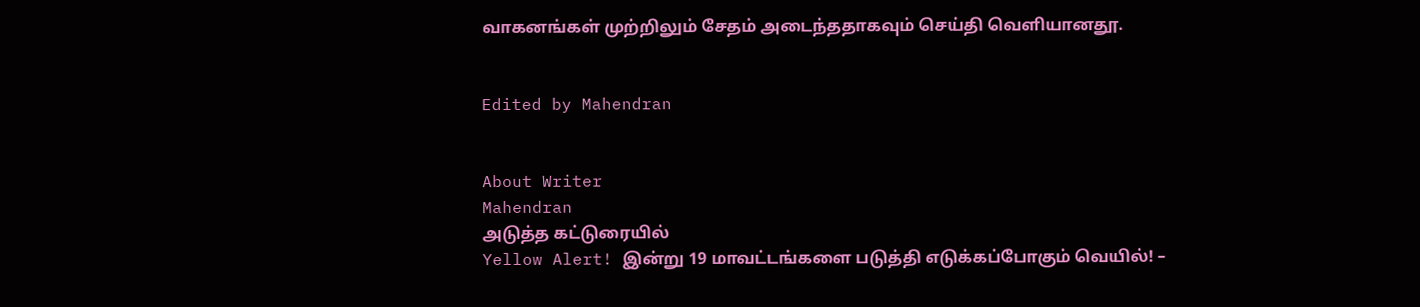வாகனங்கள் முற்றிலும் சேதம் அடைந்ததாகவும் செய்தி வெளியானதூ.


Edited by Mahendran


About Writer
Mahendran
அடுத்த கட்டுரையில்
Yellow Alert! இன்று 19 மாவட்டங்களை படுத்தி எடுக்கப்போகும் வெயில்! –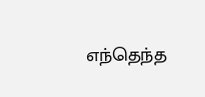எந்தெந்த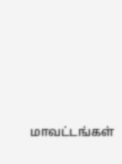மாவட்டங்கள்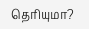தெரியுமா?